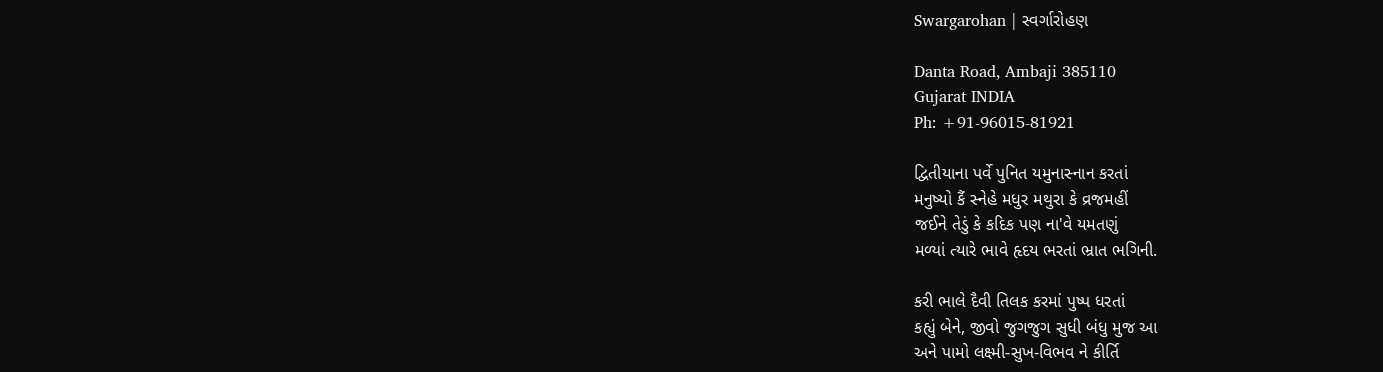Swargarohan | સ્વર્ગારોહણ

Danta Road, Ambaji 385110
Gujarat INDIA
Ph: +91-96015-81921

દ્વિતીયાના પર્વે પુનિત યમુનાસ્નાન કરતાં
મનુષ્યો કૈં સ્નેહે મધુર મથુરા કે વ્રજમહીં
જઈને તેડું કે કદિક પણ ના'વે યમતણું
મળ્યાં ત્યારે ભાવે હૃદય ભરતાં ભ્રાત ભગિની.

કરી ભાલે દૈવી તિલક કરમાં પુષ્પ ધરતાં
કહ્યું બેને, જીવો જુગજુગ સુધી બંધુ મુજ આ
અને પામો લક્ષ્મી-સુખ-વિભવ ને કીર્તિ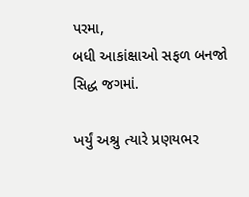પરમા,
બધી આકાંક્ષાઓ સફળ બનજો સિદ્ધ જગમાં.

ખર્યું અશ્રુ ત્યારે પ્રણયભર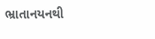ભ્રાતાનયનથી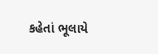કહેતાં ભૂલાયે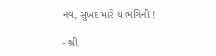નવ, સુખદ મારે ય ભગિની !

- શ્રી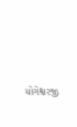યોગેશ્વરજી